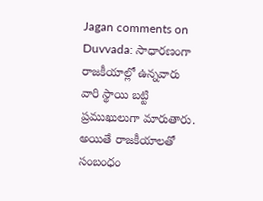Jagan comments on Duvvada: సాధారణంగా రాజకీయాల్లో ఉన్నవారు వారి స్థాయి బట్టి ప్రముఖులుగా మారుతారు. అయితే రాజకీయాలతో సంబంధం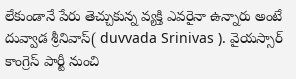లేకుండానే పేరు తెచ్చుకున్న వ్యక్తి ఎవరైనా ఉన్నారు అంటే దువ్వాడ శ్రీనివాస్( duvvada Srinivas ). వైయస్సార్ కాంగ్రెస్ పార్టీ నుంచి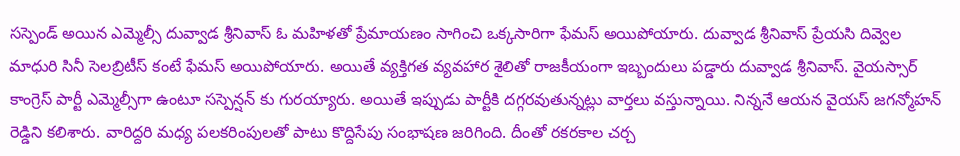సస్పెండ్ అయిన ఎమ్మెల్సీ దువ్వాడ శ్రీనివాస్ ఓ మహిళతో ప్రేమాయణం సాగించి ఒక్కసారిగా ఫేమస్ అయిపోయారు. దువ్వాడ శ్రీనివాస్ ప్రేయసి దివ్వెల మాధురి సినీ సెలబ్రిటీస్ కంటే ఫేమస్ అయిపోయారు. అయితే వ్యక్తిగత వ్యవహార శైలితో రాజకీయంగా ఇబ్బందులు పడ్డారు దువ్వాడ శ్రీనివాస్. వైయస్సార్ కాంగ్రెస్ పార్టీ ఎమ్మెల్సీగా ఉంటూ సస్పెన్షన్ కు గురయ్యారు. అయితే ఇప్పుడు పార్టీకి దగ్గరవుతున్నట్లు వార్తలు వస్తున్నాయి. నిన్ననే ఆయన వైయస్ జగన్మోహన్ రెడ్డిని కలిశారు. వారిద్దరి మధ్య పలకరింపులతో పాటు కొద్దిసేపు సంభాషణ జరిగింది. దీంతో రకరకాల చర్చ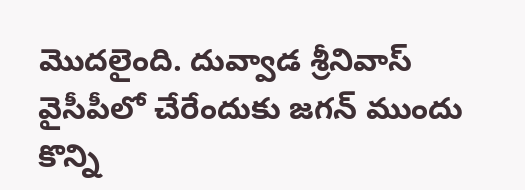మొదలైంది. దువ్వాడ శ్రీనివాస్ వైసీపీలో చేరేందుకు జగన్ ముందు కొన్ని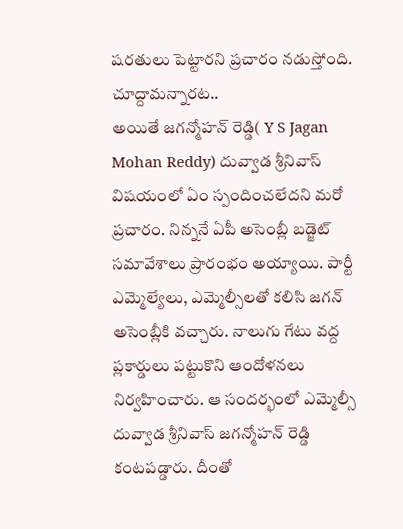షరతులు పెట్టారని ప్రచారం నడుస్తోంది.
చూద్దామన్నారట..
అయితే జగన్మోహన్ రెడ్డి( Y S Jagan Mohan Reddy) దువ్వాడ శ్రీనివాస్ విషయంలో ఏం స్పందించలేదని మరో ప్రచారం. నిన్ననే ఏపీ అసెంబ్లీ బడ్జెట్ సమావేశాలు ప్రారంభం అయ్యాయి. పార్టీ ఎమ్మెల్యేలు, ఎమ్మెల్సీలతో కలిసి జగన్ అసెంబ్లీకి వచ్చారు. నాలుగు గేటు వద్ద ప్లకార్డులు పట్టుకొని ఆందోళనలు నిర్వహించారు. ఆ సందర్భంలో ఎమ్మెల్సీ దువ్వాడ శ్రీనివాస్ జగన్మోహన్ రెడ్డి కంటపడ్డారు. దీంతో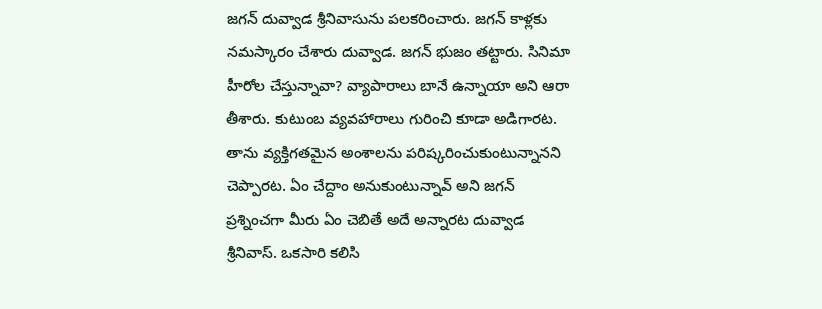జగన్ దువ్వాడ శ్రీనివాసును పలకరించారు. జగన్ కాళ్లకు నమస్కారం చేశారు దువ్వాడ. జగన్ భుజం తట్టారు. సినిమా హీరోల చేస్తున్నావా? వ్యాపారాలు బానే ఉన్నాయా అని ఆరా తీశారు. కుటుంబ వ్యవహారాలు గురించి కూడా అడిగారట. తాను వ్యక్తిగతమైన అంశాలను పరిష్కరించుకుంటున్నానని చెప్పారట. ఏం చేద్దాం అనుకుంటున్నావ్ అని జగన్ ప్రశ్నించగా మీరు ఏం చెబితే అదే అన్నారట దువ్వాడ శ్రీనివాస్. ఒకసారి కలిసి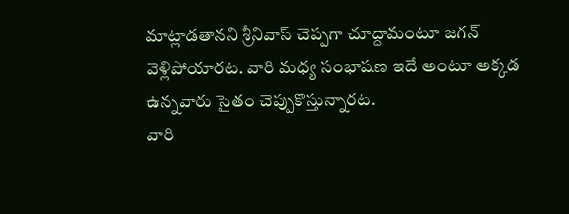మాట్లాడతానని శ్రీనివాస్ చెప్పగా చూద్దామంటూ జగన్ వెళ్లిపోయారట. వారి మధ్య సంభాషణ ఇదే అంటూ అక్కడ ఉన్నవారు సైతం చెప్పుకొస్తున్నారట.
వారి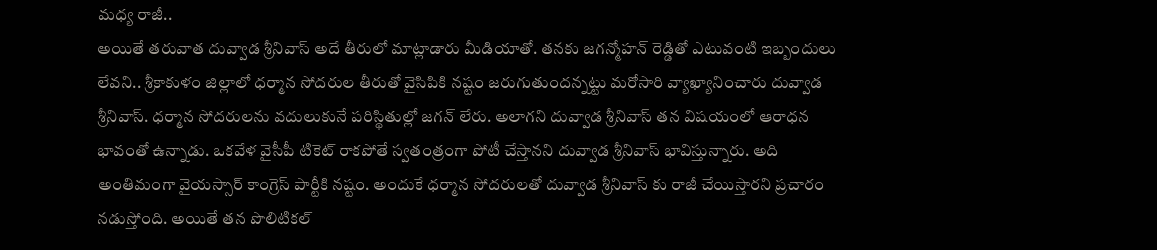మధ్య రాజీ..
అయితే తరువాత దువ్వాడ శ్రీనివాస్ అదే తీరులో మాట్లాడారు మీడియాతో. తనకు జగన్మోహన్ రెడ్డితో ఎటువంటి ఇబ్బందులు లేవని.. శ్రీకాకుళం జిల్లాలో ధర్మాన సోదరుల తీరుతో వైసిపికి నష్టం జరుగుతుందన్నట్టు మరోసారి వ్యాఖ్యానించారు దువ్వాడ శ్రీనివాస్. ధర్మాన సోదరులను వదులుకునే పరిస్థితుల్లో జగన్ లేరు. అలాగని దువ్వాడ శ్రీనివాస్ తన విషయంలో ఆరాధన భావంతో ఉన్నాడు. ఒకవేళ వైసీపీ టికెట్ రాకపోతే స్వతంత్రంగా పోటీ చేస్తానని దువ్వాడ శ్రీనివాస్ భావిస్తున్నారు. అది అంతిమంగా వైయస్సార్ కాంగ్రెస్ పార్టీకి నష్టం. అందుకే ధర్మాన సోదరులతో దువ్వాడ శ్రీనివాస్ కు రాజీ చేయిస్తారని ప్రచారం నడుస్తోంది. అయితే తన పొలిటికల్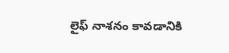లైఫ్ నాశనం కావడానికి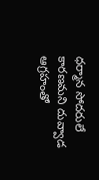ధర్మాన సోదరులే కారణమని దువ్వాడ ఆగ్రహంతో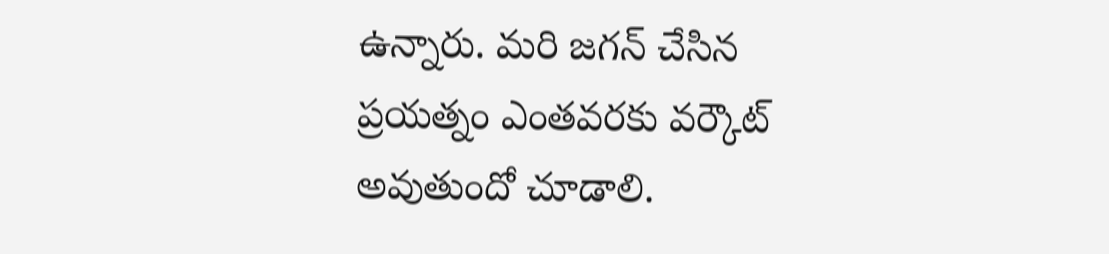ఉన్నారు. మరి జగన్ చేసిన ప్రయత్నం ఎంతవరకు వర్కౌట్ అవుతుందో చూడాలి.